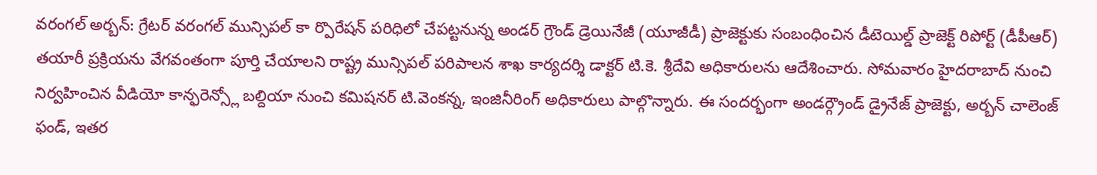వరంగల్ అర్బన్: గ్రేటర్ వరంగల్ మున్సిపల్ కా ర్పొరేషన్ పరిధిలో చేపట్టనున్న అండర్ గ్రౌండ్ డ్రెయినేజీ (యూజీడీ) ప్రాజెక్టుకు సంబంధించిన డీటెయిల్డ్ ప్రాజెక్ట్ రిపోర్ట్ (డీపీఆర్) తయారీ ప్రక్రియను వేగవంతంగా పూర్తి చేయాలని రాష్ట్ర మున్సిపల్ పరిపాలన శాఖ కార్యదర్శి డాక్టర్ టి.కె. శ్రీదేవి అధికారులను ఆదేశించారు. సోమవారం హైదరాబాద్ నుంచి నిర్వహించిన వీడియో కాన్ఫరెన్స్లో బల్దియా నుంచి కమిషనర్ టి.వెంకన్న, ఇంజినీరింగ్ అధికారులు పాల్గొన్నారు. ఈ సందర్భంగా అండర్గ్రౌండ్ డ్రైనేజ్ ప్రాజెక్టు, అర్బన్ చాలెంజ్ ఫండ్, ఇతర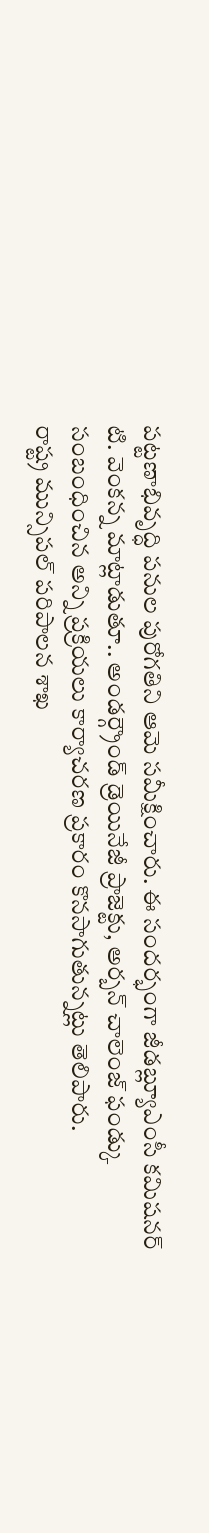పట్టణాభివృద్ధి పనుల పురోగతిని ఆమె సమీక్షించారు. ఈ సందర్భంగా జీడబ్ల్యూఎంసీ కమిషనర్ టి. వెంకన్న మాట్లాడుతూ.. అండర్గ్రౌండ్ డ్రెయినేజీ ప్రాజెక్టు, అర్బన్ చాలెంజ్ ఫండ్కు సంబంధించిన అన్ని ప్రక్రియలు కార్యాచరణ ప్రకారం కొనసాగుతున్నట్లు తెలిపారు.
రాష్ట్ర మున్సిపల్ పరిపాలన శాఖ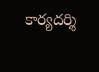కార్యదర్శి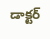డాక్టర్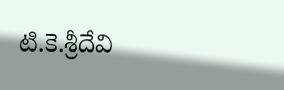టి.కె.శ్రీదేవి